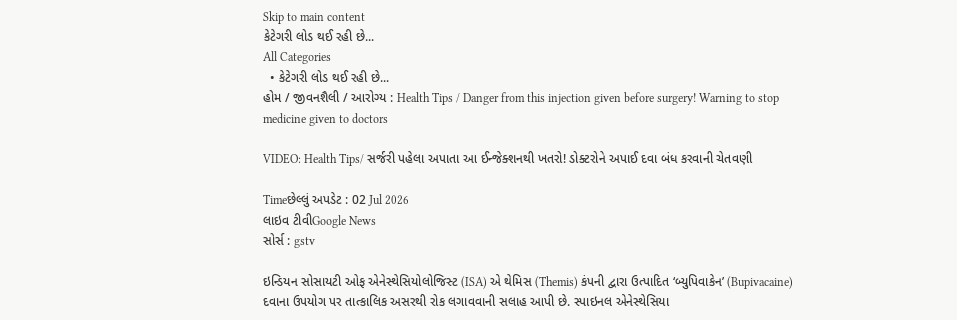Skip to main content
કેટેગરી લોડ થઈ રહી છે...
All Categories
  • કેટેગરી લોડ થઈ રહી છે...
હોમ / જીવનશૈલી / આરોગ્ય : Health Tips / Danger from this injection given before surgery! Warning to stop medicine given to doctors

VIDEO: Health Tips/ સર્જરી પહેલા અપાતા આ ઈન્જેક્શનથી ખતરો! ડોક્ટરોને અપાઈ દવા બંધ કરવાની ચેતવણી

Timeછેલ્લું અપડેટ : 02 Jul 2026
લાઇવ ટીવીGoogle News
સોર્સ : gstv

ઇન્ડિયન સોસાયટી ઓફ એનેસ્થેસિયોલોજિસ્ટ (ISA) એ થેમિસ (Themis) કંપની દ્વારા ઉત્પાદિત ‘બ્યુપિવાકેન’ (Bupivacaine) દવાના ઉપયોગ પર તાત્કાલિક અસરથી રોક લગાવવાની સલાહ આપી છે. સ્પાઇનલ એનેસ્થેસિયા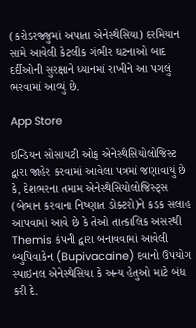(કરોડરજ્જુમાં અપાતા એનેસ્થેસિયા) દરમિયાન સામે આવેલી કેટલીક ગંભીર ઘટનાઓ બાદ દર્દીઓની સુરક્ષાને ધ્યાનમાં રાખીને આ પગલું ભરવામાં આવ્યું છે.

App Store

ઇન્ડિયન સોસાયટી ઓફ એનેસ્થેસિયોલોજિસ્ટ દ્વારા જાહેર કરવામાં આવેલા પત્રમાં જણાવાયું છે કે, દેશભરના તમામ એનેસ્થેસિયોલોજિસ્ટ્સ (બેભાન કરવાના નિષ્ણાત ડોક્ટરો)ને કડક સલાહ આપવામાં આવે છે કે તેઓ તાત્કાલિક અસરથી Themis કંપની દ્વારા બનાવવામાં આવેલી બ્યુપિવાકેન (Bupivacaine) દવાનો ઉપયોગ સ્પાઇનલ એનેસ્થેસિયા કે અન્ય હેતુઓ માટે બંધ કરી દે.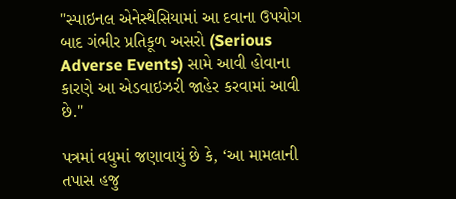"સ્પાઇનલ એનેસ્થેસિયામાં આ દવાના ઉપયોગ બાદ ગંભીર પ્રતિકૂળ અસરો (Serious Adverse Events) સામે આવી હોવાના કારણે આ એડવાઇઝરી જાહેર કરવામાં આવી છે."

પત્રમાં વધુમાં જણાવાયું છે કે, ‘આ મામલાની તપાસ હજુ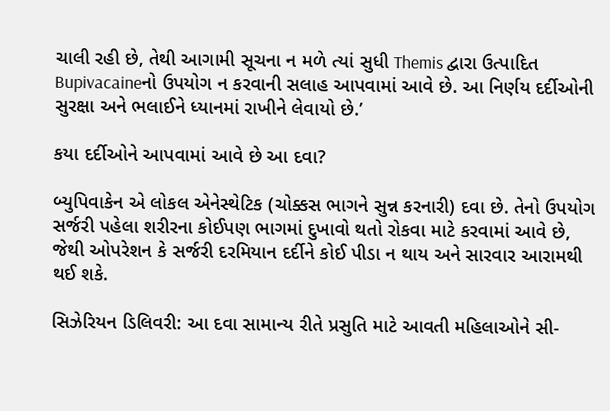ચાલી રહી છે, તેથી આગામી સૂચના ન મળે ત્યાં સુધી Themis દ્વારા ઉત્પાદિત Bupivacaineનો ઉપયોગ ન કરવાની સલાહ આપવામાં આવે છે. આ નિર્ણય દર્દીઓની સુરક્ષા અને ભલાઈને ધ્યાનમાં રાખીને લેવાયો છે.’

કયા દર્દીઓને આપવામાં આવે છે આ દવા?

બ્યુપિવાકેન એ લોકલ એનેસ્થેટિક (ચોક્કસ ભાગને સુન્ન કરનારી) દવા છે. તેનો ઉપયોગ સર્જરી પહેલા શરીરના કોઈપણ ભાગમાં દુખાવો થતો રોકવા માટે કરવામાં આવે છે, જેથી ઓપરેશન કે સર્જરી દરમિયાન દર્દીને કોઈ પીડા ન થાય અને સારવાર આરામથી થઈ શકે.

સિઝેરિયન ડિલિવરી: આ દવા સામાન્ય રીતે પ્રસુતિ માટે આવતી મહિલાઓને સી-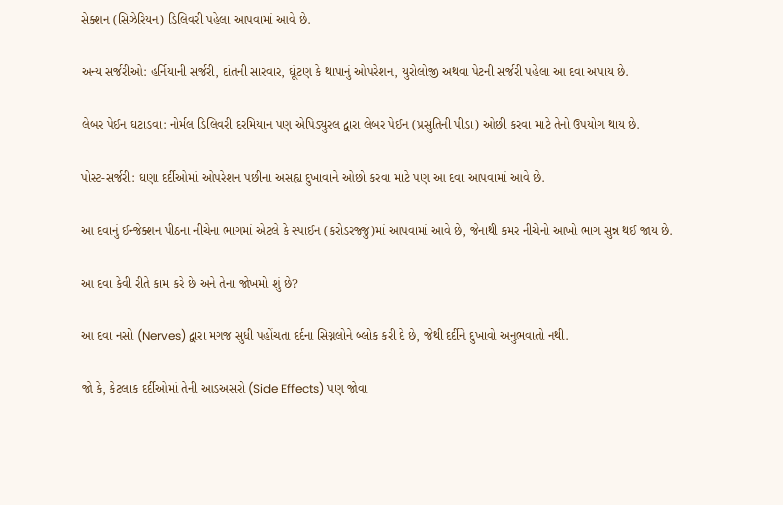સેક્શન (સિઝેરિયન) ડિલિવરી પહેલા આપવામાં આવે છે.

અન્ય સર્જરીઓ: હર્નિયાની સર્જરી, દાંતની સારવાર, ઘૂંટણ કે થાપાનું ઓપરેશન, યુરોલોજી અથવા પેટની સર્જરી પહેલા આ દવા અપાય છે.

લેબર પેઈન ઘટાડવા: નોર્મલ ડિલિવરી દરમિયાન પણ એપિડ્યુરલ દ્વારા લેબર પેઈન (પ્રસુતિની પીડા) ઓછી કરવા માટે તેનો ઉપયોગ થાય છે.

પોસ્ટ-સર્જરી: ઘણા દર્દીઓમાં ઓપરેશન પછીના અસહ્ય દુખાવાને ઓછો કરવા માટે પણ આ દવા આપવામાં આવે છે.

આ દવાનું ઈન્જેક્શન પીઠના નીચેના ભાગમાં એટલે કે સ્પાઈન (કરોડરજ્જુ)માં આપવામાં આવે છે, જેનાથી કમર નીચેનો આખો ભાગ સુન્ન થઈ જાય છે.

આ દવા કેવી રીતે કામ કરે છે અને તેના જોખમો શું છે?

આ દવા નસો (Nerves) દ્વારા મગજ સુધી પહોંચતા દર્દના સિગ્નલોને બ્લોક કરી દે છે, જેથી દર્દીને દુખાવો અનુભવાતો નથી.

જો કે, કેટલાક દર્દીઓમાં તેની આડઅસરો (Side Effects) પણ જોવા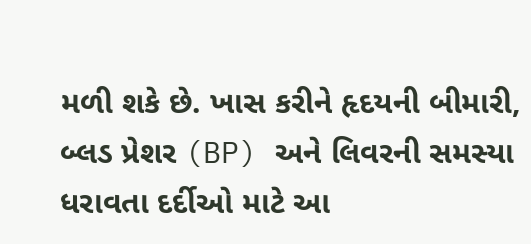મળી શકે છે. ખાસ કરીને હૃદયની બીમારી, બ્લડ પ્રેશર (BP) અને લિવરની સમસ્યા ધરાવતા દર્દીઓ માટે આ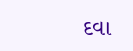દવા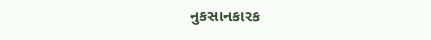નુકસાનકારક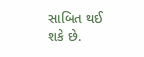સાબિત થઈ શકે છે.